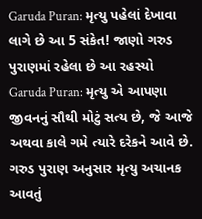Garuda Puran: મૃત્યુ પહેલાં દેખાવા લાગે છે આ 5 સંકેત! જાણો ગરુડ પુરાણમાં રહેલા છે આ રહસ્યો
Garuda Puran: મૃત્યુ એ આપણા જીવનનું સૌથી મોટું સત્ય છે, જે આજે અથવા કાલે ગમે ત્યારે દરેકને આવે છે. ગરુડ પુરાણ અનુસાર મૃત્યુ અચાનક આવતું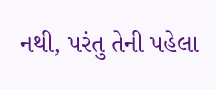નથી, પરંતુ તેની પહેલા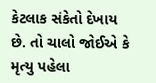કેટલાક સંકેતો દેખાય છે. તો ચાલો જોઈએ કે મૃત્યુ પહેલા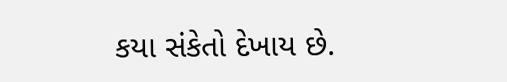કયા સંકેતો દેખાય છે.